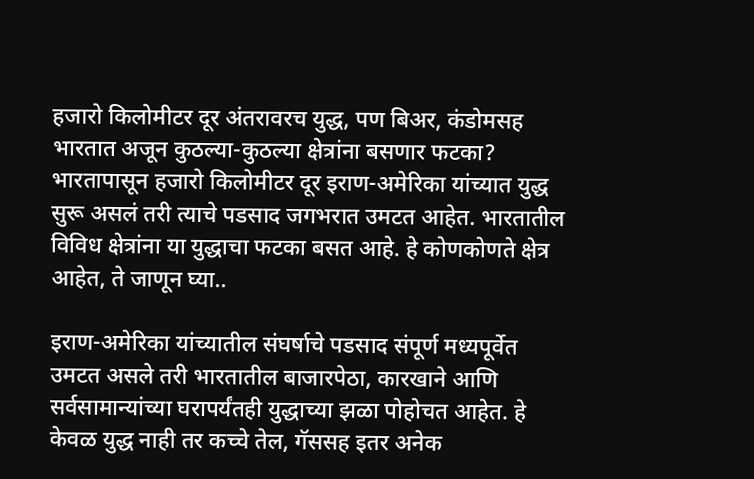हजारो किलोमीटर दूर अंतरावरच युद्ध, पण बिअर, कंडोमसह भारतात अजून कुठल्या-कुठल्या क्षेत्रांना बसणार फटका?
भारतापासून हजारो किलोमीटर दूर इराण-अमेरिका यांच्यात युद्ध सुरू असलं तरी त्याचे पडसाद जगभरात उमटत आहेत. भारतातील विविध क्षेत्रांना या युद्धाचा फटका बसत आहे. हे कोणकोणते क्षेत्र आहेत, ते जाणून घ्या..

इराण-अमेरिका यांच्यातील संघर्षाचे पडसाद संपूर्ण मध्यपूर्वेत उमटत असले तरी भारतातील बाजारपेठा, कारखाने आणि सर्वसामान्यांच्या घरापर्यंतही युद्धाच्या झळा पोहोचत आहेत. हे केवळ युद्ध नाही तर कच्चे तेल, गॅससह इतर अनेक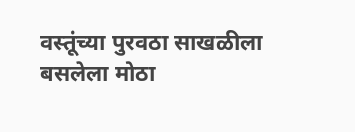वस्तूंच्या पुरवठा साखळीला बसलेला मोठा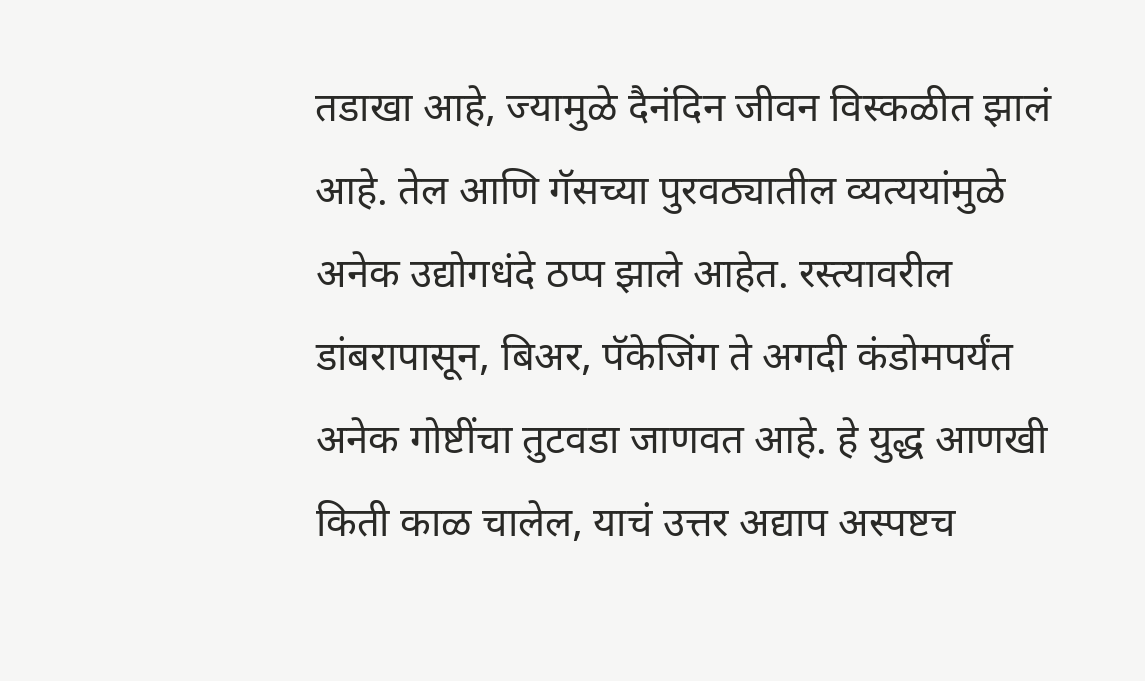तडाखा आहे, ज्यामुळे दैनंदिन जीवन विस्कळीत झालं आहे. तेल आणि गॅसच्या पुरवठ्यातील व्यत्ययांमुळे अनेक उद्योगधंदे ठप्प झाले आहेत. रस्त्यावरील डांबरापासून, बिअर, पॅकेजिंग ते अगदी कंडोमपर्यंत अनेक गोष्टींचा तुटवडा जाणवत आहे. हे युद्ध आणखी किती काळ चालेल, याचं उत्तर अद्याप अस्पष्टच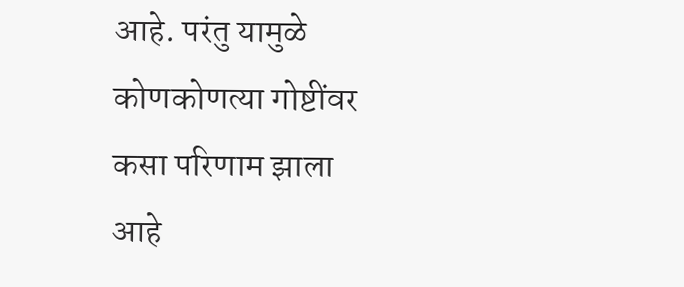आहे. परंतु यामुळे कोणकोणत्या गोष्टींवर कसा परिणाम झाला आहे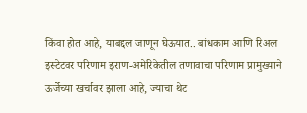किंवा होत आहे, याबद्दल जाणून घेऊयात.. बांधकाम आणि रिअल इस्टेटवर परिणाम इराण-अमेरिकेतील तणावाचा परिणाम प्रामुख्याने ऊर्जेच्या खर्चावर झाला आहे, ज्याचा थेट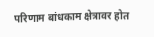परिणाम बांधकाम क्षेत्रावर होत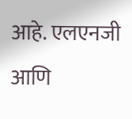आहे. एलएनजी आणि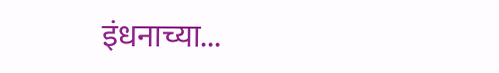इंधनाच्या...